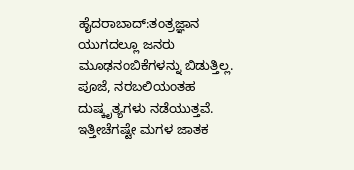ಹೈದರಾಬಾದ್:ತಂತ್ರಜ್ಞಾನ ಯುಗದಲ್ಲೂ ಜನರು ಮೂಢನಂಬಿಕೆಗಳನ್ನು ಬಿಡುತ್ತಿಲ್ಲ. ಪೂಜೆ, ನರಬಲಿಯಂತಹ ದುಷ್ಕೃತ್ಯಗಳು ನಡೆಯುತ್ತವೆ. ಇತ್ತೀಚೆಗಷ್ಟೇ ಮಗಳ ಜಾತಕ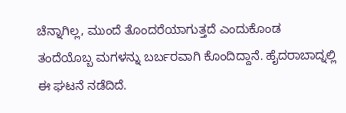ಚೆನ್ನಾಗಿಲ್ಲ, ಮುಂದೆ ತೊಂದರೆಯಾಗುತ್ತದೆ ಎಂದುಕೊಂಡ ತಂದೆಯೊಬ್ಬ ಮಗಳನ್ನು ಬರ್ಬರವಾಗಿ ಕೊಂದಿದ್ದಾನೆ. ಹೈದರಾಬಾದ್ನಲ್ಲಿ ಈ ಘಟನೆ ನಡೆದಿದೆ.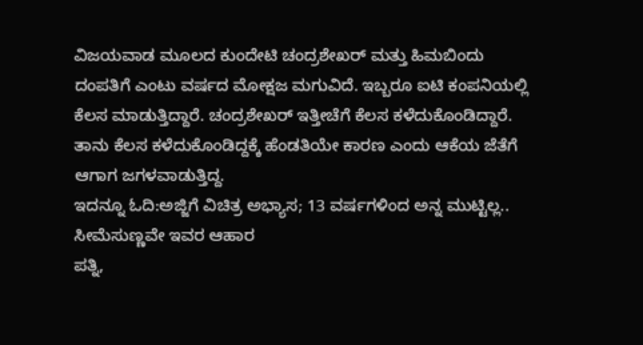ವಿಜಯವಾಡ ಮೂಲದ ಕುಂದೇಟಿ ಚಂದ್ರಶೇಖರ್ ಮತ್ತು ಹಿಮಬಿಂದು ದಂಪತಿಗೆ ಎಂಟು ವರ್ಷದ ಮೋಕ್ಷಜ ಮಗುವಿದೆ. ಇಬ್ಬರೂ ಐಟಿ ಕಂಪನಿಯಲ್ಲಿ ಕೆಲಸ ಮಾಡುತ್ತಿದ್ದಾರೆ. ಚಂದ್ರಶೇಖರ್ ಇತ್ತೀಚೆಗೆ ಕೆಲಸ ಕಳೆದುಕೊಂಡಿದ್ದಾರೆ. ತಾನು ಕೆಲಸ ಕಳೆದುಕೊಂಡಿದ್ದಕ್ಕೆ ಹೆಂಡತಿಯೇ ಕಾರಣ ಎಂದು ಆಕೆಯ ಜೆತೆಗೆ ಆಗಾಗ ಜಗಳವಾಡುತ್ತಿದ್ದ.
ಇದನ್ನೂ ಓದಿ:ಅಜ್ಜಿಗೆ ವಿಚಿತ್ರ ಅಭ್ಯಾಸ; 13 ವರ್ಷಗಳಿಂದ ಅನ್ನ ಮುಟ್ಟಿಲ್ಲ.. ಸೀಮೆಸುಣ್ಣವೇ ಇವರ ಆಹಾರ
ಪತ್ನಿ,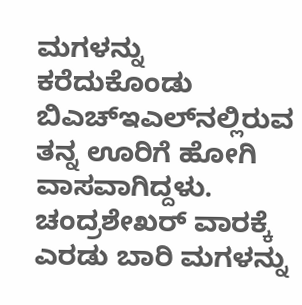ಮಗಳನ್ನು ಕರೆದುಕೊಂಡು ಬಿಎಚ್‌ಇಎಲ್‌ನಲ್ಲಿರುವ ತನ್ನ ಊರಿಗೆ ಹೋಗಿ ವಾಸವಾಗಿದ್ದಳು. ಚಂದ್ರಶೇಖರ್ ವಾರಕ್ಕೆ ಎರಡು ಬಾರಿ ಮಗಳನ್ನು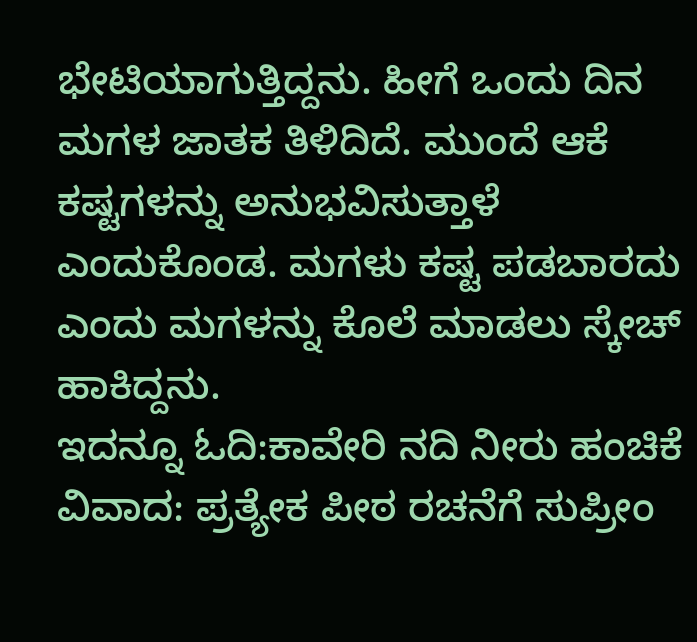ಭೇಟಿಯಾಗುತ್ತಿದ್ದನು. ಹೀಗೆ ಒಂದು ದಿನ ಮಗಳ ಜಾತಕ ತಿಳಿದಿದೆ. ಮುಂದೆ ಆಕೆ ಕಷ್ಟಗಳನ್ನು ಅನುಭವಿಸುತ್ತಾಳೆ ಎಂದುಕೊಂಡ. ಮಗಳು ಕಷ್ಟ ಪಡಬಾರದು ಎಂದು ಮಗಳನ್ನು ಕೊಲೆ ಮಾಡಲು ಸ್ಕೇಚ್ ಹಾಕಿದ್ದನು.
ಇದನ್ನೂ ಓದಿ:ಕಾವೇರಿ ನದಿ ನೀರು ಹಂಚಿಕೆ ವಿವಾದ: ಪ್ರತ್ಯೇಕ ಪೀಠ ರಚನೆಗೆ ಸುಪ್ರೀಂ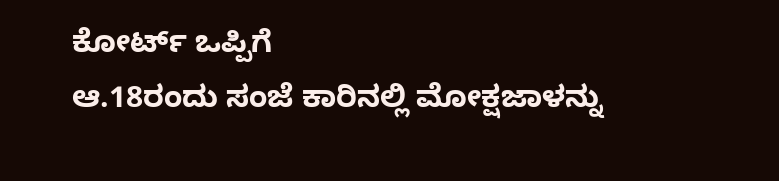ಕೋರ್ಟ್‌ ಒಪ್ಪಿಗೆ
ಆ.18ರಂದು ಸಂಜೆ ಕಾರಿನಲ್ಲಿ ಮೋಕ್ಷಜಾಳನ್ನು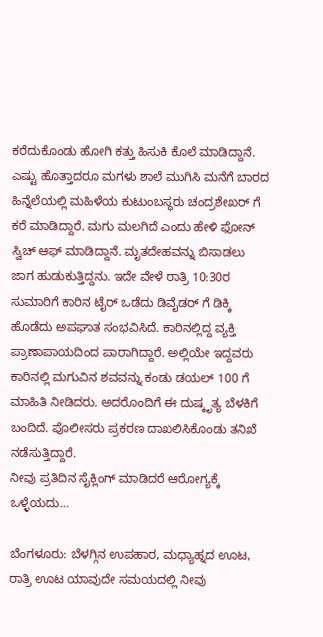ಕರೆದುಕೊಂಡು ಹೋಗಿ ಕತ್ತು ಹಿಸುಕಿ ಕೊಲೆ ಮಾಡಿದ್ದಾನೆ. ಎಷ್ಟು ಹೊತ್ತಾದರೂ ಮಗಳು ಶಾಲೆ ಮುಗಿಸಿ ಮನೆಗೆ ಬಾರದ ಹಿನ್ನೆಲೆಯಲ್ಲಿ ಮಹಿಳೆಯ ಕುಟುಂಬಸ್ಥರು ಚಂದ್ರಶೇಖರ್ ಗೆ ಕರೆ ಮಾಡಿದ್ದಾರೆ. ಮಗು ಮಲಗಿದೆ ಎಂದು ಹೇಳಿ ಫೋನ್ ಸ್ವಿಚ್ ಆಫ್ ಮಾಡಿದ್ದಾನೆ. ಮೃತದೇಹವನ್ನು ಬಿಸಾಡಲು ಜಾಗ ಹುಡುಕುತ್ತಿದ್ದನು. ಇದೇ ವೇಳೆ ರಾತ್ರಿ 10:30ರ ಸುಮಾರಿಗೆ ಕಾರಿನ ಟೈರ್ ಒಡೆದು ಡಿವೈಡರ್ ಗೆ ಡಿಕ್ಕಿ ಹೊಡೆದು ಅಪಘಾತ ಸಂಭವಿಸಿದೆ. ಕಾರಿನಲ್ಲಿದ್ದ ವ್ಯಕ್ತಿ ಪ್ರಾಣಾಪಾಯದಿಂದ ಪಾರಾಗಿದ್ದಾರೆ. ಅಲ್ಲಿಯೇ ಇದ್ದವರು ಕಾರಿನಲ್ಲಿ ಮಗುವಿನ ಶವವನ್ನು ಕಂಡು ಡಯಲ್ 100 ಗೆ ಮಾಹಿತಿ ನೀಡಿದರು. ಅದರೊಂದಿಗೆ ಈ ದುಷ್ಕೃತ್ಯ ಬೆಳಕಿಗೆ ಬಂದಿದೆ. ಪೊಲೀಸರು ಪ್ರಕರಣ ದಾಖಲಿಸಿಕೊಂಡು ತನಿಖೆ ನಡೆಸುತ್ತಿದ್ದಾರೆ.
ನೀವು ಪ್ರತಿದಿನ ಸೈಕ್ಲಿಂಗ್ ಮಾಡಿದರೆ ಆರೋಗ್ಯಕ್ಕೆ ಒಳ್ಳೆಯದು…

ಬೆಂಗಳೂರು: ಬೆಳಗ್ಗಿನ ಉಪಹಾರ, ಮಧ್ಯಾಹ್ನದ ಊಟ, ರಾತ್ರಿ ಊಟ ಯಾವುದೇ ಸಮಯದಲ್ಲಿ ನೀವು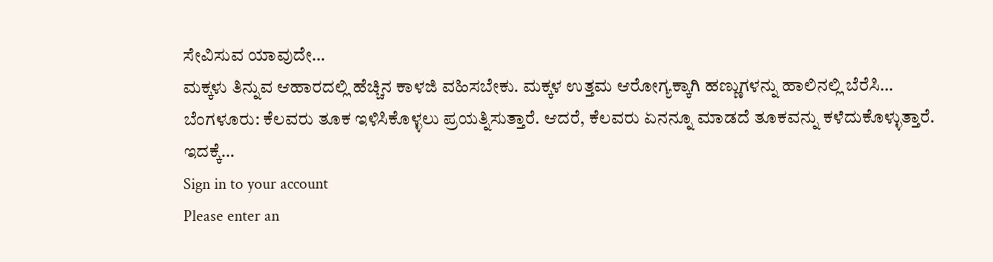ಸೇವಿಸುವ ಯಾವುದೇ…
ಮಕ್ಕಳು ತಿನ್ನುವ ಆಹಾರದಲ್ಲಿ ಹೆಚ್ಚಿನ ಕಾಳಜಿ ವಹಿಸಬೇಕು. ಮಕ್ಕಳ ಉತ್ತಮ ಆರೋಗ್ಯಕ್ಕಾಗಿ ಹಣ್ಣುಗಳನ್ನು ಹಾಲಿನಲ್ಲಿ ಬೆರೆಸಿ…
ಬೆಂಗಳೂರು: ಕೆಲವರು ತೂಕ ಇಳಿಸಿಕೊಳ್ಳಲು ಪ್ರಯತ್ನಿಸುತ್ತಾರೆ. ಆದರೆ, ಕೆಲವರು ಏನನ್ನೂ ಮಾಡದೆ ತೂಕವನ್ನು ಕಳೆದುಕೊಳ್ಳುತ್ತಾರೆ. ಇದಕ್ಕೆ…
Sign in to your account
Please enter an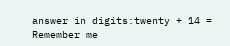answer in digits:twenty + 14 =
Remember me